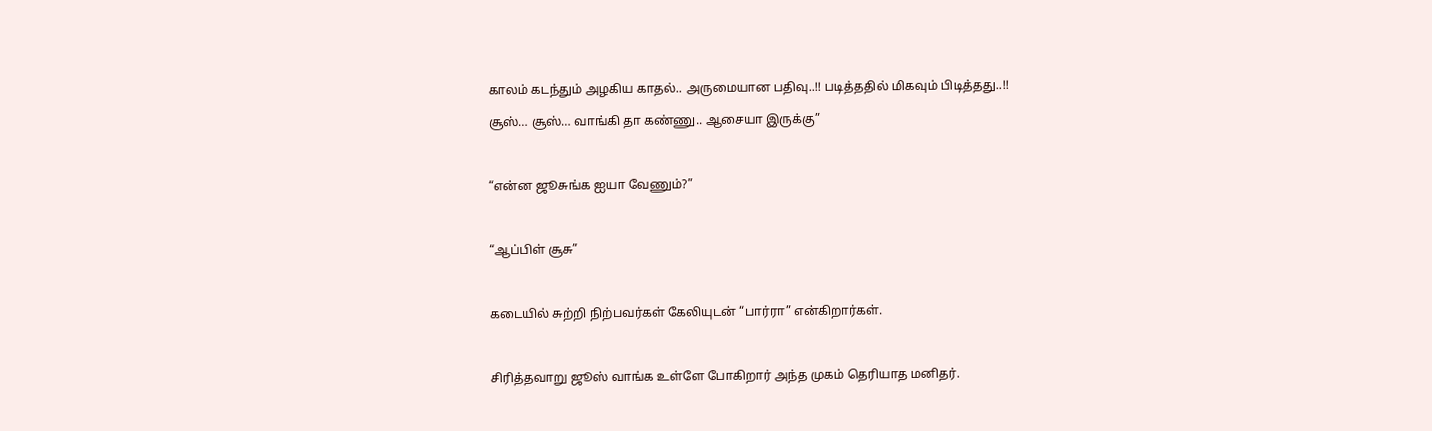காலம் கடந்தும் அழகிய காதல்.. அருமையான பதிவு..!! படித்ததில் மிகவும் பிடித்தது..!!

சூஸ்… சூஸ்… வாங்கி தா கண்ணு.. ஆசையா இருக்கு”



“என்ன ஜூசுங்க ஐயா வேணும்?”



“ஆப்பிள் சூசு”



கடையில் சுற்றி நிற்பவர்கள் கேலியுடன் “பார்ரா” என்கிறார்கள்.



சிரித்தவாறு ஜூஸ் வாங்க உள்ளே போகிறார் அந்த முகம் தெரியாத மனிதர்.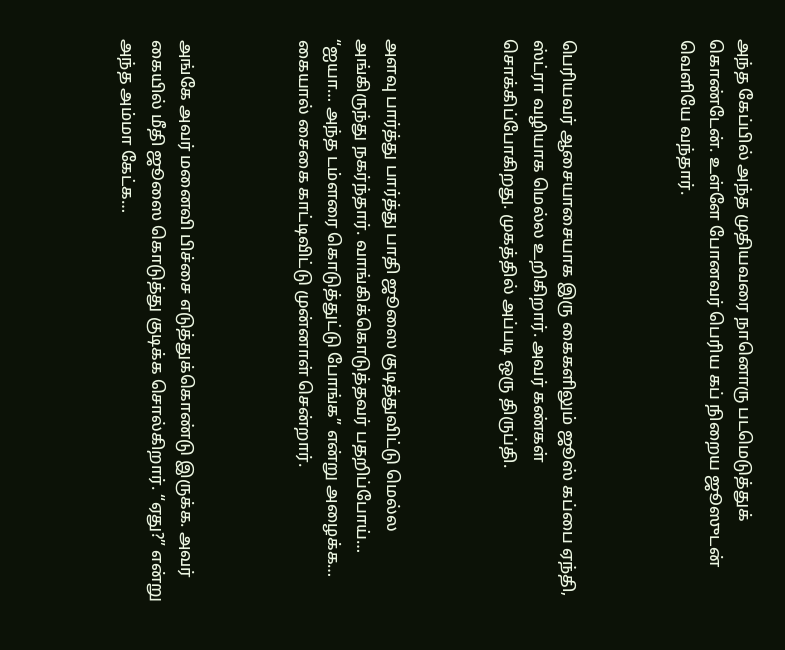அந்த கேப்பில் அந்த முதியவரை நானொரு படமெடுத்துக் கொண்டேன். உள்ளே போனவர் பெரிய கப் நிறைய ஜூஸுடன் வெளியே வந்தார்.



பெரியவர் ஆசையாசையாக இரு கைகளிலும் ஜூஸ் கப்பை ஏந்தி, ஸ்ட்ரா வழியாக மெல்ல உறிகிறார். அவர் கண்கள் சொக்கிப்போகிறது. முகத்தில் அப்படி ஒரு திருப்தி.



அளவு பார்த்து பார்த்து பாதி ஜூஸை குடித்துவிட்டு மெல்ல அங்கிருந்து நகர்ந்தார். வாங்கிக்கொடுத்தவர் பதறிப்போய்… “ஐயா… அந்த டம்ளரை கொடுத்துட்டு போங்க” என்று அழைக்க… கையால் சைகை காட்டிவிட்டு முன்னாள் சென்றார்.



அங்கே அவர் மனைவி பிச்சை எடுத்துக்கொண்டு இருக்க. அவர் கையில் மீதி ஜூஸை கொடுத்து குடிக்க சொல்கிறார். “ஏது?” என்று அந்த அம்மா கேட்க…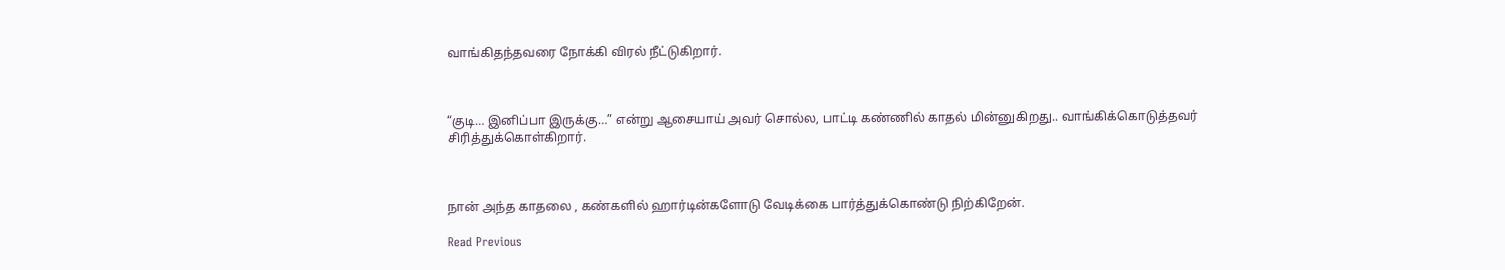வாங்கிதந்தவரை நோக்கி விரல் நீட்டுகிறார்.



“குடி… இனிப்பா இருக்கு…” என்று ஆசையாய் அவர் சொல்ல, பாட்டி கண்ணில் காதல் மின்னுகிறது.. வாங்கிக்கொடுத்தவர் சிரித்துக்கொள்கிறார்.



நான் அந்த காதலை , கண்களில் ஹார்டின்களோடு வேடிக்கை பார்த்துக்கொண்டு நிற்கிறேன்.

Read Previous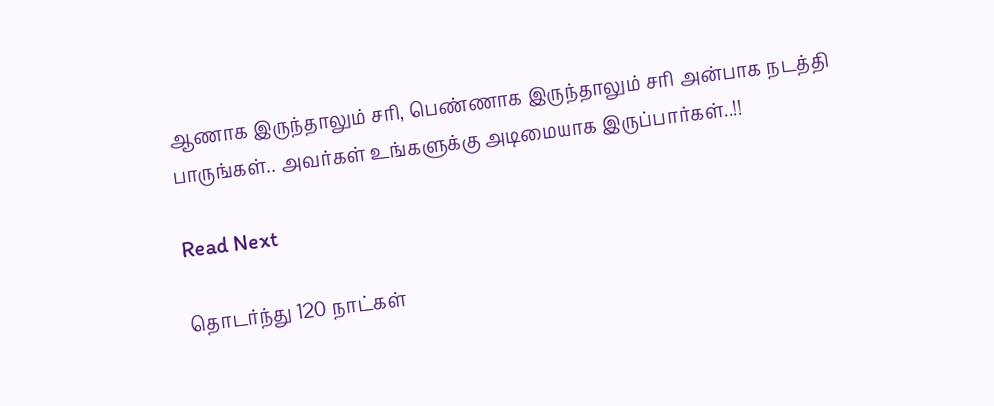ஆணாக இருந்தாலும் சரி, பெண்ணாக இருந்தாலும் சரி அன்பாக நடத்தி பாருங்கள்.. அவர்கள் உங்களுக்கு அடிமையாக இருப்பார்கள்..!!

Read Next

தொடர்ந்து 120 நாட்கள்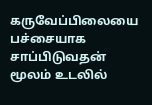கருவேப்பிலையை பச்சையாக சாப்பிடுவதன் மூலம் உடலில்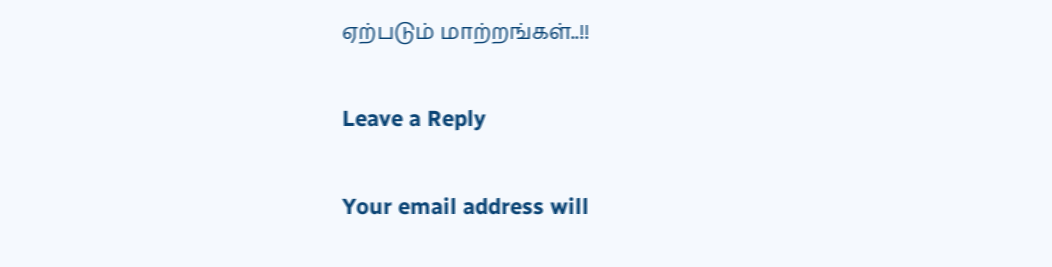ஏற்படும் மாற்றங்கள்..!!

Leave a Reply

Your email address will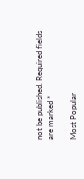not be published. Required fields are marked *

Most Popular